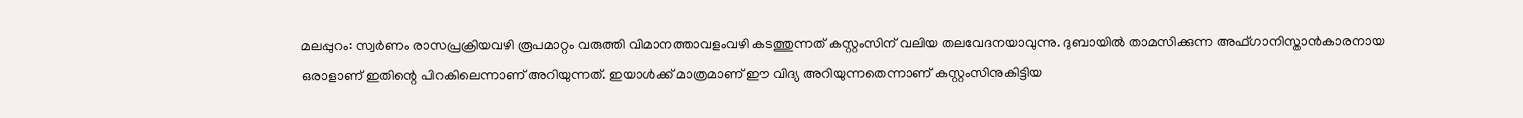മലപ്പുറം: സ്വർണം രാസപ്രക്രിയവഴി രൂപമാറ്റം വരുത്തി വിമാനത്താവളംവഴി കടത്തുന്നത് കസ്റ്റംസിന് വലിയ തലവേദനയാവുന്നു. ദുബായിൽ താമസിക്കുന്ന അഫ്ഗാനിസ്താൻകാരനായ ഒരാളാണ് ഇതിന്റെ പിറകിലെന്നാണ് അറിയുന്നത്. ഇയാൾക്ക് മാത്രമാണ് ഈ വിദ്യ അറിയുന്നതെന്നാണ് കസ്റ്റംസിനുകിട്ടിയ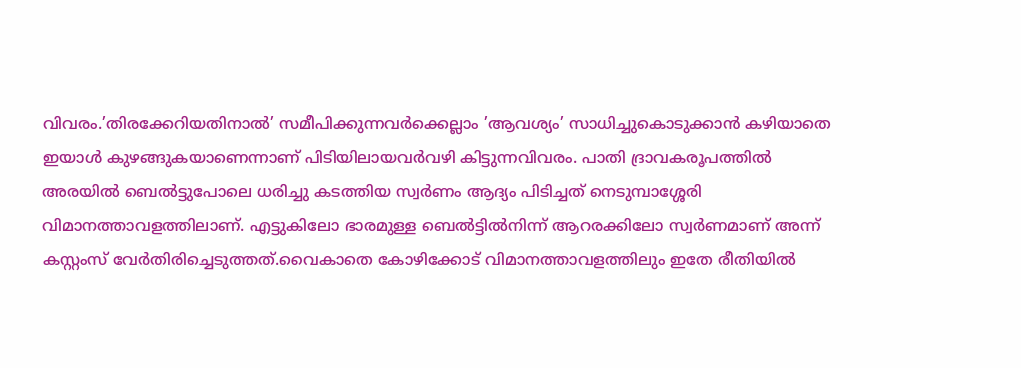വിവരം.’തിരക്കേറിയതിനാൽ’ സമീപിക്കുന്നവർക്കെല്ലാം ’ആവശ്യം’ സാധിച്ചുകൊടുക്കാൻ കഴിയാതെ ഇയാൾ കുഴങ്ങുകയാണെന്നാണ് പിടിയിലായവർവഴി കിട്ടുന്നവിവരം. പാതി ദ്രാവകരൂപത്തിൽ അരയിൽ ബെൽട്ടുപോലെ ധരിച്ചു കടത്തിയ സ്വർണം ആദ്യം പിടിച്ചത് നെടുമ്പാശ്ശേരി വിമാനത്താവളത്തിലാണ്. എട്ടുകിലോ ഭാരമുള്ള ബെൽട്ടിൽനിന്ന് ആറരക്കിലോ സ്വർണമാണ് അന്ന് കസ്റ്റംസ് വേർതിരിച്ചെടുത്തത്.വൈകാതെ കോഴിക്കോട് വിമാനത്താവളത്തിലും ഇതേ രീതിയിൽ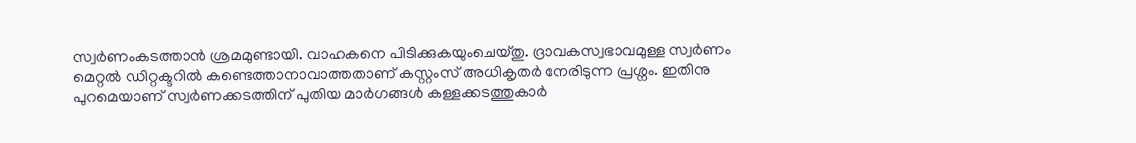സ്വർണംകടത്താൻ ശ്രമമുണ്ടായി. വാഹകനെ പിടിക്കുകയുംചെയ്തു. ദ്രാവകസ്വഭാവമുള്ള സ്വർണം മെറ്റൽ ഡിറ്റക്ടറിൽ കണ്ടെത്താനാവാത്തതാണ് കസ്റ്റംസ് അധികൃതർ നേരിടുന്ന പ്രശ്നം. ഇതിനു പുറമെയാണ് സ്വർണക്കടത്തിന് പുതിയ മാർഗങ്ങൾ കള്ളക്കടത്തുകാർ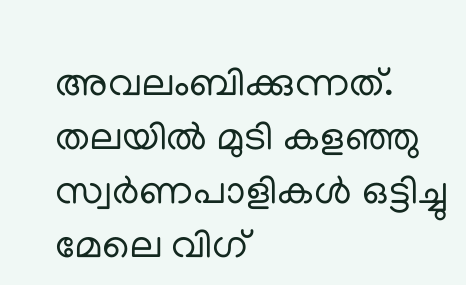അവലംബിക്കുന്നത്. തലയിൽ മുടി കളഞ്ഞു സ്വർണപാളികൾ ഒട്ടിച്ചു മേലെ വിഗ്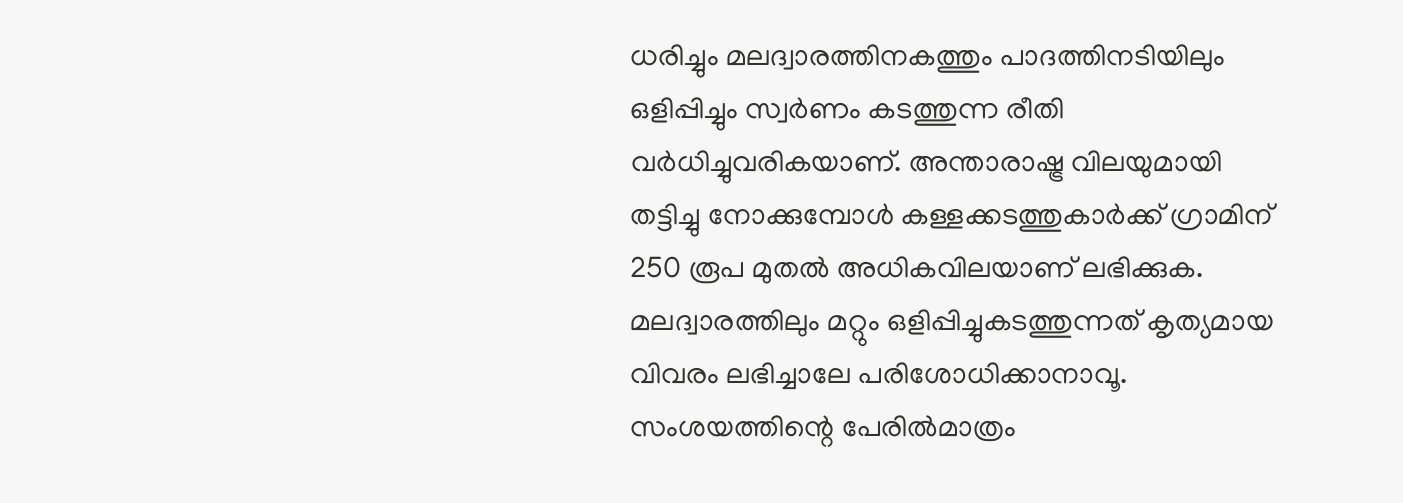ധരിച്ചും മലദ്വാരത്തിനകത്തും പാദത്തിനടിയിലും ഒളിപ്പിച്ചും സ്വർണം കടത്തുന്ന രീതി വർധിച്ചുവരികയാണ്. അന്താരാഷ്ട്ര വിലയുമായി തട്ടിച്ചു നോക്കുമ്പോൾ കള്ളക്കടത്തുകാർക്ക് ഗ്രാമിന് 250 രൂപ മുതൽ അധികവിലയാണ് ലഭിക്കുക. മലദ്വാരത്തിലും മറ്റും ഒളിപ്പിച്ചുകടത്തുന്നത് കൃത്യമായ വിവരം ലഭിച്ചാലേ പരിശോധിക്കാനാവൂ. സംശയത്തിന്റെ പേരിൽമാത്രം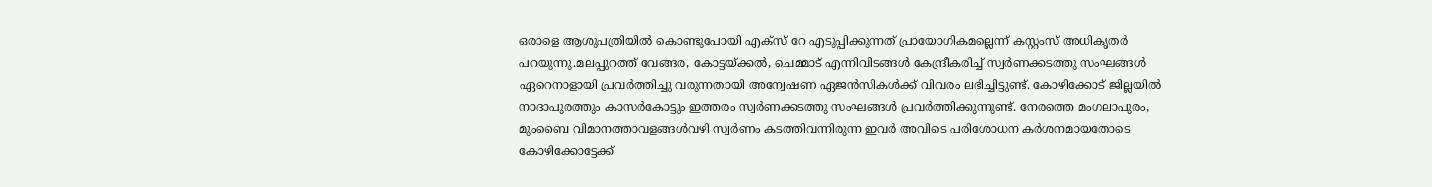ഒരാളെ ആശുപത്രിയിൽ കൊണ്ടുപോയി എക്സ് റേ എടുപ്പിക്കുന്നത് പ്രായോഗികമല്ലെന്ന് കസ്റ്റംസ് അധികൃതർ പറയുന്നു.മലപ്പുറത്ത് വേങ്ങര, കോട്ടയ്ക്കൽ, ചെമ്മാട് എന്നിവിടങ്ങൾ കേന്ദ്രീകരിച്ച് സ്വർണക്കടത്തു സംഘങ്ങൾ ഏറെനാളായി പ്രവർത്തിച്ചു വരുന്നതായി അന്വേഷണ ഏജൻസികൾക്ക് വിവരം ലഭിച്ചിട്ടുണ്ട്. കോഴിക്കോട് ജില്ലയിൽ നാദാപുരത്തും കാസർകോട്ടും ഇത്തരം സ്വർണക്കടത്തു സംഘങ്ങൾ പ്രവർത്തിക്കുന്നുണ്ട്. നേരത്തെ മംഗലാപുരം, മുംബൈ വിമാനത്താവളങ്ങൾവഴി സ്വർണം കടത്തിവന്നിരുന്ന ഇവർ അവിടെ പരിശോധന കർശനമായതോടെ കോഴിക്കോട്ടേക്ക്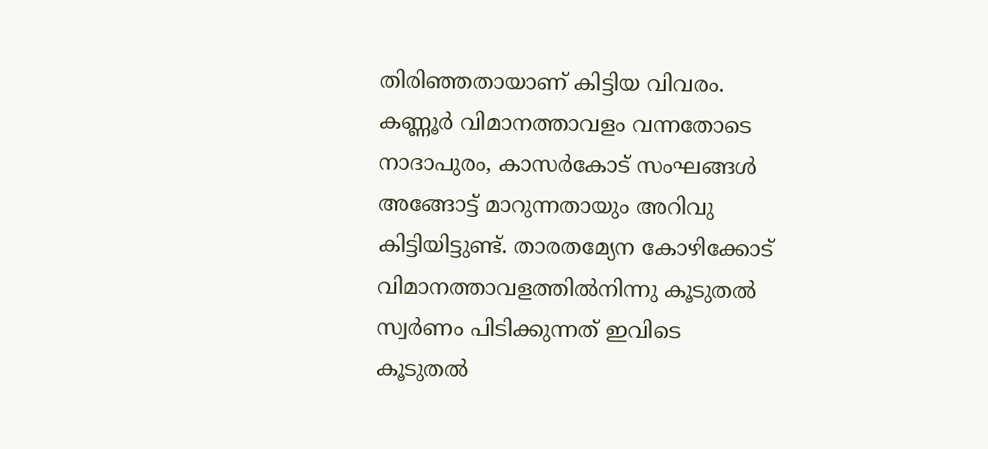തിരിഞ്ഞതായാണ് കിട്ടിയ വിവരം. കണ്ണൂർ വിമാനത്താവളം വന്നതോടെ നാദാപുരം, കാസർകോട് സംഘങ്ങൾ അങ്ങോട്ട് മാറുന്നതായും അറിവു കിട്ടിയിട്ടുണ്ട്. താരതമ്യേന കോഴിക്കോട് വിമാനത്താവളത്തിൽനിന്നു കൂടുതൽ സ്വർണം പിടിക്കുന്നത് ഇവിടെ കൂടുതൽ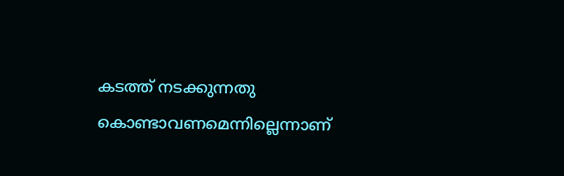കടത്ത് നടക്കുന്നതു കൊണ്ടാവണമെന്നില്ലെന്നാണ്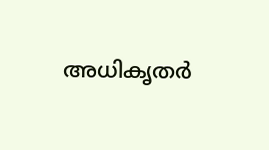അധികൃതർ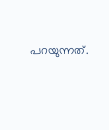പറയുന്നത്.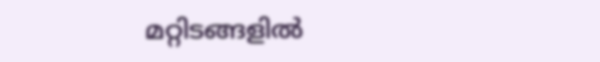മറ്റിടങ്ങളിൽ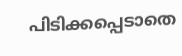പിടിക്കപ്പെടാതെ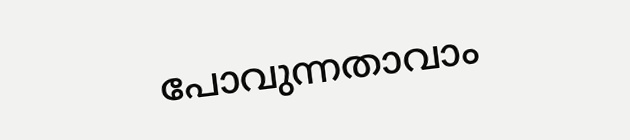പോവുന്നതാവാം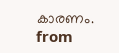കാരണം.
from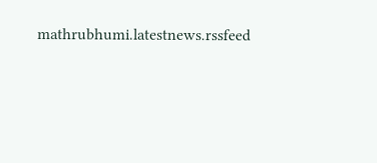mathrubhumi.latestnews.rssfeed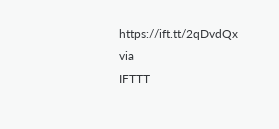https://ift.tt/2qDvdQx
via
IFTTT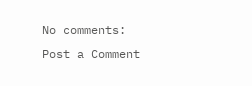No comments:
Post a Comment